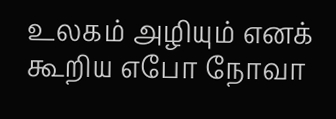உலகம் அழியும் எனக் கூறிய எபோ நோவா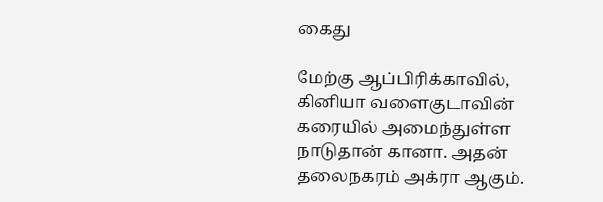கைது

மேற்கு ஆப்பிரிக்காவில், கினியா வளைகுடாவின் கரையில் அமைந்துள்ள நாடுதான் கானா. அதன் தலைநகரம் அக்ரா ஆகும்.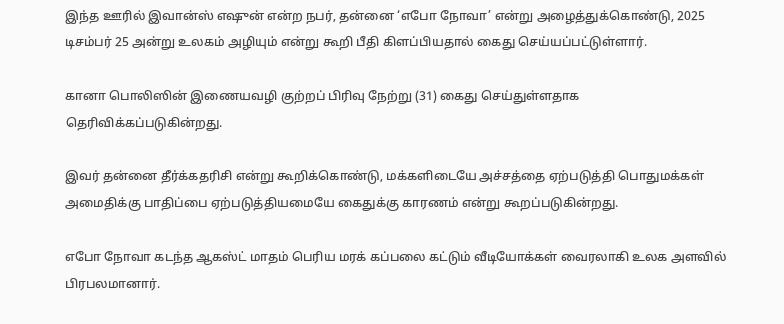இந்த ஊரில் இவான்ஸ் எஷுன் என்ற நபர், தன்னை ‘எபோ நோவா’ என்று அழைத்துக்கொண்டு, 2025 டிசம்பர் 25 அன்று உலகம் அழியும் என்று கூறி பீதி கிளப்பியதால் கைது செய்யப்பட்டுள்ளார்.

கானா பொலிஸின் இணையவழி குற்றப் பிரிவு நேற்று (31) கைது செய்துள்ளதாக தெரிவிக்கப்படுகின்றது.

இவர் தன்னை தீர்க்கதரிசி என்று கூறிக்கொண்டு, மக்களிடையே அச்சத்தை ஏற்படுத்தி பொதுமக்கள் அமைதிக்கு பாதிப்பை ஏற்படுத்தியமையே கைதுக்கு காரணம் என்று கூறப்படுகின்றது.

எபோ நோவா கடந்த ஆகஸ்ட் மாதம் பெரிய மரக் கப்பலை கட்டும் வீடியோக்கள் வைரலாகி உலக அளவில் பிரபலமானார்.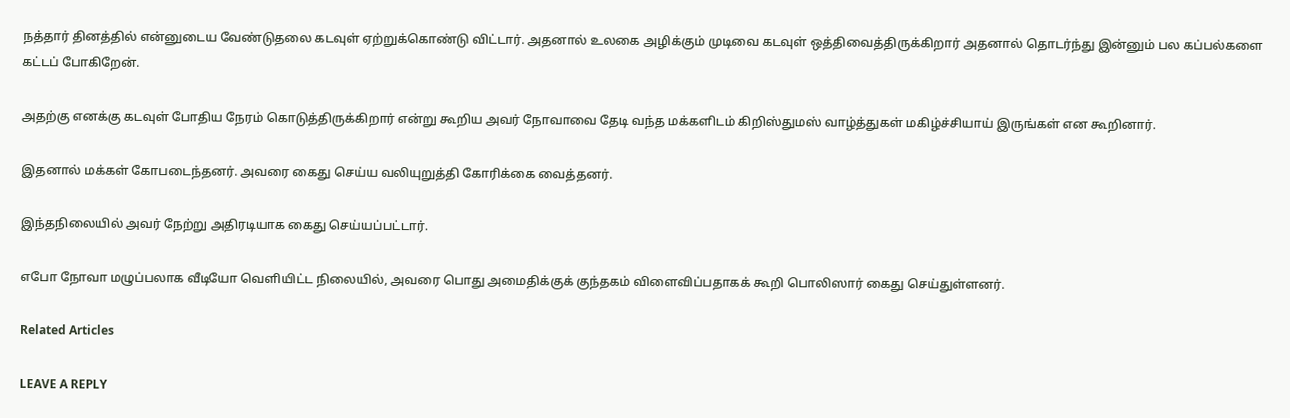நத்தார் தினத்தில் என்னுடைய வேண்டுதலை கடவுள் ஏற்றுக்கொண்டு விட்டார். அதனால் உலகை அழிக்கும் முடிவை கடவுள் ஒத்திவைத்திருக்கிறார் அதனால் தொடர்ந்து இன்னும் பல கப்பல்களை கட்டப் போகிறேன்.

அதற்கு எனக்கு கடவுள் போதிய நேரம் கொடுத்திருக்கிறார் என்று கூறிய அவர் நோவாவை தேடி வந்த மக்களிடம் கிறிஸ்துமஸ் வாழ்த்துகள் மகிழ்ச்சியாய் இருங்கள் என கூறினார்.

இதனால் மக்கள் கோபடைந்தனர். அவரை கைது செய்ய வலியுறுத்தி கோரிக்கை வைத்தனர்.

இந்தநிலையில் அவர் நேற்று அதிரடியாக கைது செய்யப்பட்டார்.

எபோ நோவா மழுப்பலாக வீடியோ வெளியிட்ட நிலையில், அவரை பொது அமைதிக்குக் குந்தகம் விளைவிப்பதாகக் கூறி பொலிஸார் கைது செய்துள்ளனர்.

Related Articles

LEAVE A REPLY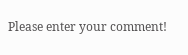Please enter your comment!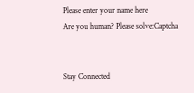Please enter your name here
Are you human? Please solve:Captcha


Stay Connected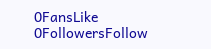0FansLike
0FollowersFollow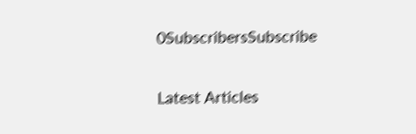0SubscribersSubscribe

Latest Articles